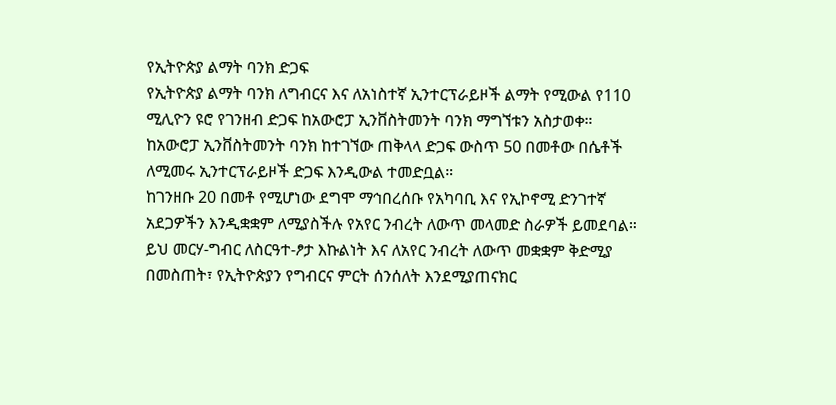የኢትዮጵያ ልማት ባንክ ድጋፍ
የኢትዮጵያ ልማት ባንክ ለግብርና እና ለአነስተኛ ኢንተርፕራይዞች ልማት የሚውል የ110 ሚሊዮን ዩሮ የገንዘብ ድጋፍ ከአውሮፓ ኢንቨስትመንት ባንክ ማግኘቱን አስታወቀ።
ከአውሮፓ ኢንቨስትመንት ባንክ ከተገኘው ጠቅላላ ድጋፍ ውስጥ 50 በመቶው በሴቶች ለሚመሩ ኢንተርፕራይዞች ድጋፍ እንዲውል ተመድቧል።
ከገንዘቡ 20 በመቶ የሚሆነው ደግሞ ማኅበረሰቡ የአካባቢ እና የኢኮኖሚ ድንገተኛ አደጋዎችን እንዲቋቋም ለሚያስችሉ የአየር ንብረት ለውጥ መላመድ ስራዎች ይመደባል።
ይህ መርሃ-ግብር ለስርዓተ-ፆታ እኩልነት እና ለአየር ንብረት ለውጥ መቋቋም ቅድሚያ በመስጠት፣ የኢትዮጵያን የግብርና ምርት ሰንሰለት እንደሚያጠናክር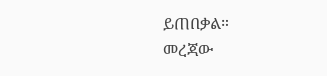ይጠበቃል።
መረጃው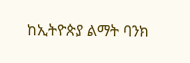ከኢትዮጵያ ልማት ባንክ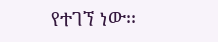የተገኘ ነው፡፡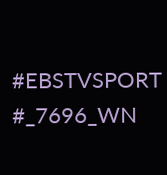#EBSTVSPORT
#_7696_WN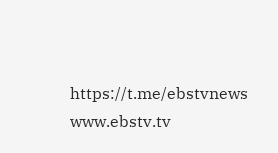https://t.me/ebstvnews
www.ebstv.tv